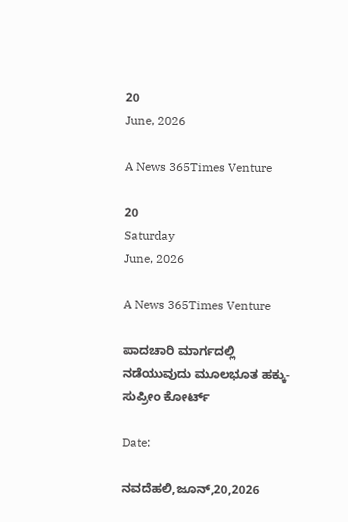20
June, 2026

A News 365Times Venture

20
Saturday
June, 2026

A News 365Times Venture

ಪಾದಚಾರಿ ಮಾರ್ಗದಲ್ಲಿ ನಡೆಯುವುದು ಮೂಲಭೂತ ಹಕ್ಕು- ಸುಪ್ರೀಂ ಕೋರ್ಟ್

Date:

ನವದೆಹಲಿ,ಜೂನ್,20,2026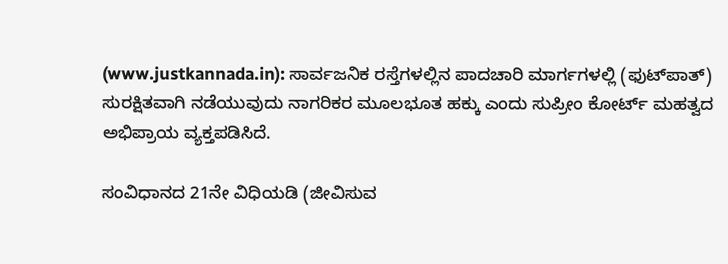(www.justkannada.in): ಸಾರ್ವಜನಿಕ ರಸ್ತೆಗಳಲ್ಲಿನ ಪಾದಚಾರಿ ಮಾರ್ಗಗಳಲ್ಲಿ (ಫುಟ್‌ಪಾತ್‌) ಸುರಕ್ಷಿತವಾಗಿ ನಡೆಯುವುದು ನಾಗರಿಕರ ಮೂಲಭೂತ ಹಕ್ಕು ಎಂದು ಸುಪ್ರೀಂ ಕೋರ್ಟ್ ಮಹತ್ವದ ಅಭಿಪ್ರಾಯ ವ್ಯಕ್ತಪಡಿಸಿದೆ.

ಸಂವಿಧಾನದ 21ನೇ ವಿಧಿಯಡಿ (ಜೀವಿಸುವ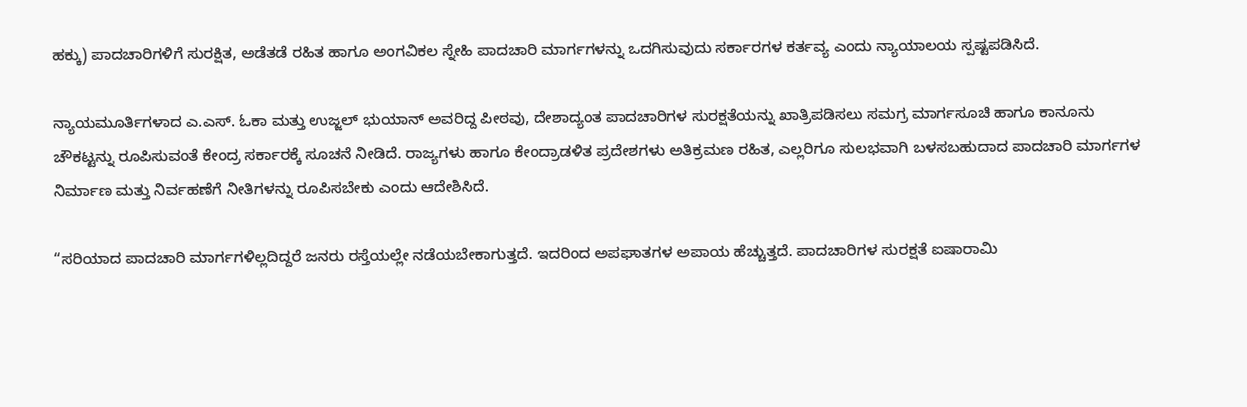ಹಕ್ಕು) ಪಾದಚಾರಿಗಳಿಗೆ ಸುರಕ್ಷಿತ, ಅಡೆತಡೆ ರಹಿತ ಹಾಗೂ ಅಂಗವಿಕಲ ಸ್ನೇಹಿ ಪಾದಚಾರಿ ಮಾರ್ಗಗಳನ್ನು ಒದಗಿಸುವುದು ಸರ್ಕಾರಗಳ ಕರ್ತವ್ಯ ಎಂದು ನ್ಯಾಯಾಲಯ ಸ್ಪಷ್ಟಪಡಿಸಿದೆ.

ನ್ಯಾಯಮೂರ್ತಿಗಳಾದ ಎ.ಎಸ್. ಓಕಾ ಮತ್ತು ಉಜ್ಜಲ್ ಭುಯಾನ್ ಅವರಿದ್ದ ಪೀಠವು, ದೇಶಾದ್ಯಂತ ಪಾದಚಾರಿಗಳ ಸುರಕ್ಷತೆಯನ್ನು ಖಾತ್ರಿಪಡಿಸಲು ಸಮಗ್ರ ಮಾರ್ಗಸೂಚಿ ಹಾಗೂ ಕಾನೂನು ಚೌಕಟ್ಟನ್ನು ರೂಪಿಸುವಂತೆ ಕೇಂದ್ರ ಸರ್ಕಾರಕ್ಕೆ ಸೂಚನೆ ನೀಡಿದೆ. ರಾಜ್ಯಗಳು ಹಾಗೂ ಕೇಂದ್ರಾಡಳಿತ ಪ್ರದೇಶಗಳು ಅತಿಕ್ರಮಣ ರಹಿತ, ಎಲ್ಲರಿಗೂ ಸುಲಭವಾಗಿ ಬಳಸಬಹುದಾದ ಪಾದಚಾರಿ ಮಾರ್ಗಗಳ ನಿರ್ಮಾಣ ಮತ್ತು ನಿರ್ವಹಣೆಗೆ ನೀತಿಗಳನ್ನು ರೂಪಿಸಬೇಕು ಎಂದು ಆದೇಶಿಸಿದೆ.

“ಸರಿಯಾದ ಪಾದಚಾರಿ ಮಾರ್ಗಗಳಿಲ್ಲದಿದ್ದರೆ ಜನರು ರಸ್ತೆಯಲ್ಲೇ ನಡೆಯಬೇಕಾಗುತ್ತದೆ. ಇದರಿಂದ ಅಪಘಾತಗಳ ಅಪಾಯ ಹೆಚ್ಚುತ್ತದೆ. ಪಾದಚಾರಿಗಳ ಸುರಕ್ಷತೆ ಐಷಾರಾಮಿ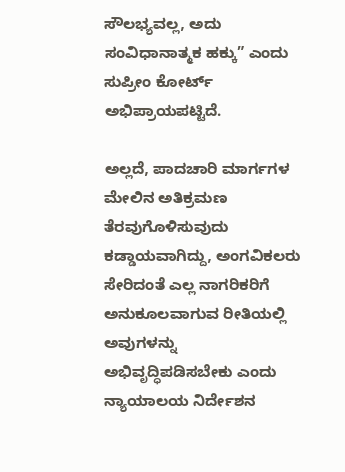ಸೌಲಭ್ಯವಲ್ಲ, ಅದು ಸಂವಿಧಾನಾತ್ಮಕ ಹಕ್ಕು” ಎಂದು ಸುಪ್ರೀಂ ಕೋರ್ಟ್ ಅಭಿಪ್ರಾಯಪಟ್ಟಿದೆ.

ಅಲ್ಲದೆ, ಪಾದಚಾರಿ ಮಾರ್ಗಗಳ ಮೇಲಿನ ಅತಿಕ್ರಮಣ ತೆರವುಗೊಳಿಸುವುದು ಕಡ್ಡಾಯವಾಗಿದ್ದು, ಅಂಗವಿಕಲರು ಸೇರಿದಂತೆ ಎಲ್ಲ ನಾಗರಿಕರಿಗೆ ಅನುಕೂಲವಾಗುವ ರೀತಿಯಲ್ಲಿ ಅವುಗಳನ್ನು ಅಭಿವೃದ್ಧಿಪಡಿಸಬೇಕು ಎಂದು ನ್ಯಾಯಾಲಯ ನಿರ್ದೇಶನ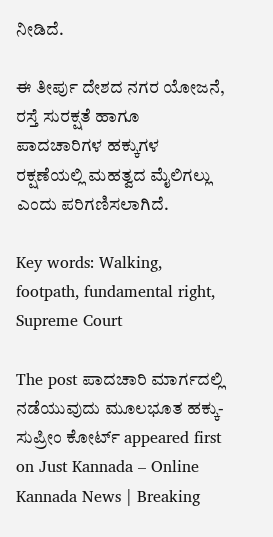ನೀಡಿದೆ.

ಈ ತೀರ್ಪು ದೇಶದ ನಗರ ಯೋಜನೆ, ರಸ್ತೆ ಸುರಕ್ಷತೆ ಹಾಗೂ ಪಾದಚಾರಿಗಳ ಹಕ್ಕುಗಳ ರಕ್ಷಣೆಯಲ್ಲಿ ಮಹತ್ವದ ಮೈಲಿಗಲ್ಲು ಎಂದು ಪರಿಗಣಿಸಲಾಗಿದೆ.

Key words: Walking, footpath, fundamental right,  Supreme Court

The post ಪಾದಚಾರಿ ಮಾರ್ಗದಲ್ಲಿ ನಡೆಯುವುದು ಮೂಲಭೂತ ಹಕ್ಕು- ಸುಪ್ರೀಂ ಕೋರ್ಟ್ appeared first on Just Kannada – Online Kannada News | Breaking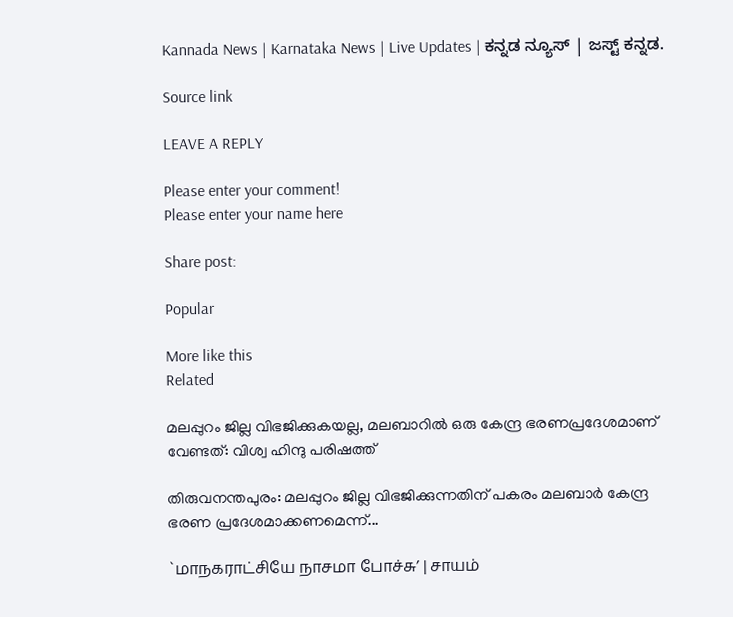Kannada News | Karnataka News | Live Updates | ಕನ್ನಡ ನ್ಯೂಸ್ | ಜಸ್ಟ್ ಕನ್ನಡ.

Source link

LEAVE A REPLY

Please enter your comment!
Please enter your name here

Share post:

Popular

More like this
Related

മലപ്പുറം ജില്ല വിഭജിക്കുകയല്ല, മലബാറില്‍ ഒരു കേന്ദ്ര ഭരണപ്രദേശമാണ് വേണ്ടത്: വിശ്വ ഹിന്ദു പരിഷത്ത്

തിരുവനന്തപുരം: മലപ്പുറം ജില്ല വിഭജിക്കുന്നതിന് പകരം മലബാര്‍ കേന്ദ്ര ഭരണ പ്രദേശമാക്കണമെന്ന്...

`மாநகராட்சியே நாசமா போச்சு’ | சாயம்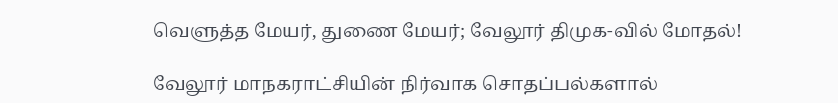வெளுத்த மேயர், துணை மேயர்; வேலூர் திமுக-வில் மோதல்!

வேலூர் மாநகராட்சியின் நிர்வாக சொதப்பல்களால்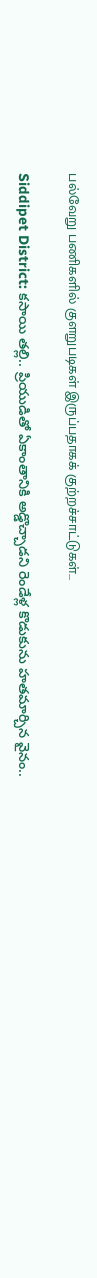பல்வேறு பணிகளில் குளறுபடிகள் இருப்பதாகக் குற்றச்சாட்டுகள்...

Siddipet District: కసాయి తల్లి.. ప్రియుడితో ఏకాంతానికి అడ్డొచ్చాడని రెండేళ్ల కొడుకును హతమార్చిన వైనం..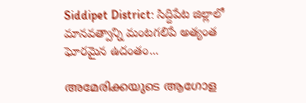Siddipet District: సిద్దిపేట జిల్లాలో మానవత్వాన్ని మంటగలిపే అత్యంత ఘోరమైన ఉదంతం...

അമേരിക്കയുടെ ആഗോള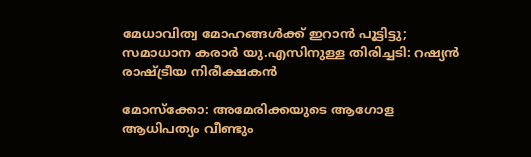മേധാവിത്വ മോഹങ്ങള്‍ക്ക് ഇറാന്‍ പൂട്ടിട്ടു; സമാധാന കരാര്‍ യു.എസിനുള്ള തിരിച്ചടി: റഷ്യന്‍ രാഷ്ട്രീയ നിരീക്ഷകന്‍

മോസ്‌ക്കോ: അമേരിക്കയുടെ ആഗോള ആധിപത്യം വീണ്ടും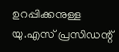ഉറപ്പിക്കനുള്ള യു.എസ് പ്രസിഡന്റ്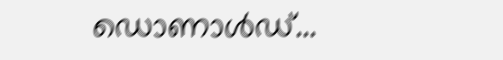ഡൊണാള്‍ഡ്...